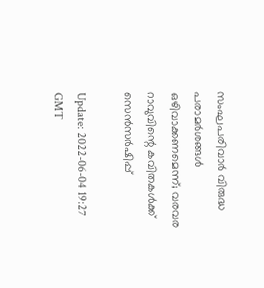സംഘപരിവാര്‍ വിരുദ്ധ പരാമര്‍ശങ്ങള്‍ ഒഴിവാക്കണമെന്ന്; വരവര റാവുവിന്റെ കവിതകള്‍ക്ക് സെന്‍സര്‍ഷിപ്പ്

Update: 2022-06-04 19:27 GMT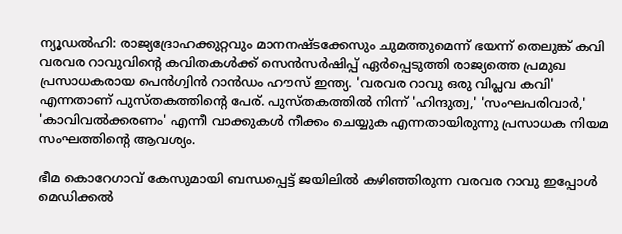ന്യൂഡല്‍ഹി: രാജ്യദ്രോഹക്കുറ്റവും മാനനഷ്ടക്കേസും ചുമത്തുമെന്ന് ഭയന്ന് തെലുങ്ക് കവി വരവര റാവുവിന്റെ കവിതകള്‍ക്ക് സെന്‍സര്‍ഷിപ്പ് ഏര്‍പ്പെടുത്തി രാജ്യത്തെ പ്രമുഖ പ്രസാധകരായ പെന്‍ഗ്വിന്‍ റാന്‍ഡം ഹൗസ് ഇന്ത്യ. 'വരവര റാവു ഒരു വിപ്ലവ കവി' എന്നതാണ് പുസ്തകത്തിന്റെ പേര്. പുസ്തകത്തില്‍ നിന്ന് 'ഹിന്ദുത്വ,' 'സംഘപരിവാര്‍,' 'കാവിവല്‍ക്കരണം' എന്നീ വാക്കുകള്‍ നീക്കം ചെയ്യുക എന്നതായിരുന്നു പ്രസാധക നിയമ സംഘത്തിന്റെ ആവശ്യം.

ഭീമ കൊറേഗാവ് കേസുമായി ബന്ധപ്പെട്ട് ജയിലില്‍ കഴിഞ്ഞിരുന്ന വരവര റാവു ഇപ്പോള്‍ മെഡിക്കല്‍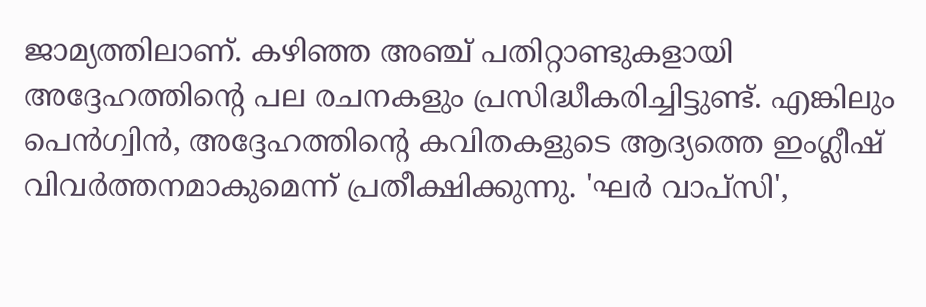ജാമ്യത്തിലാണ്. കഴിഞ്ഞ അഞ്ച് പതിറ്റാണ്ടുകളായി അദ്ദേഹത്തിന്റെ പല രചനകളും പ്രസിദ്ധീകരിച്ചിട്ടുണ്ട്. എങ്കിലും പെന്‍ഗ്വിന്‍, അദ്ദേഹത്തിന്റെ കവിതകളുടെ ആദ്യത്തെ ഇംഗ്ലീഷ് വിവര്‍ത്തനമാകുമെന്ന് പ്രതീക്ഷിക്കുന്നു. 'ഘര്‍ വാപ്‌സി',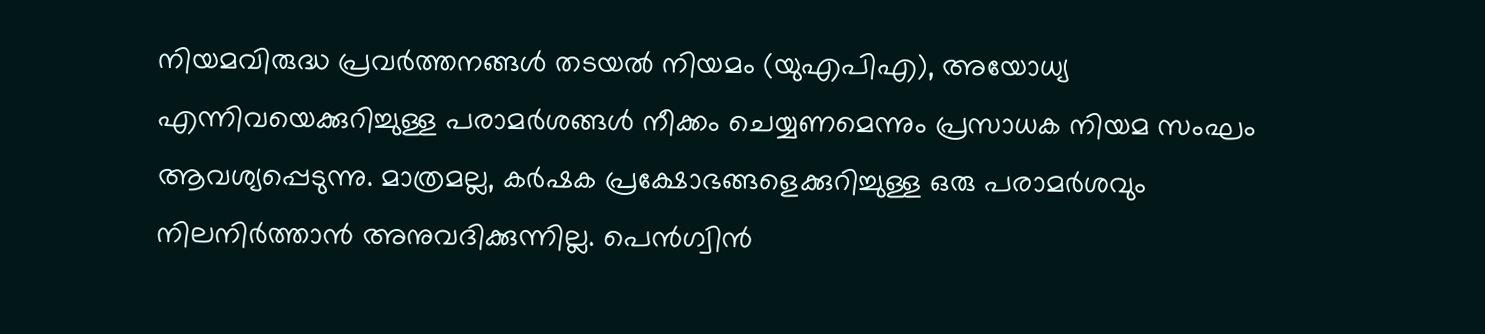നിയമവിരുദ്ധ പ്രവര്‍ത്തനങ്ങള്‍ തടയല്‍ നിയമം (യുഎപിഎ), അയോധ്യ എന്നിവയെക്കുറിച്ചുള്ള പരാമര്‍ശങ്ങള്‍ നീക്കം ചെയ്യണമെന്നും പ്രസാധക നിയമ സംഘം ആവശ്യപ്പെടുന്നു. മാത്രമല്ല, കര്‍ഷക പ്രക്ഷോഭങ്ങളെക്കുറിച്ചുള്ള ഒരു പരാമര്‍ശവും നിലനിര്‍ത്താന്‍ അനുവദിക്കുന്നില്ല. പെന്‍ഗ്വിന്‍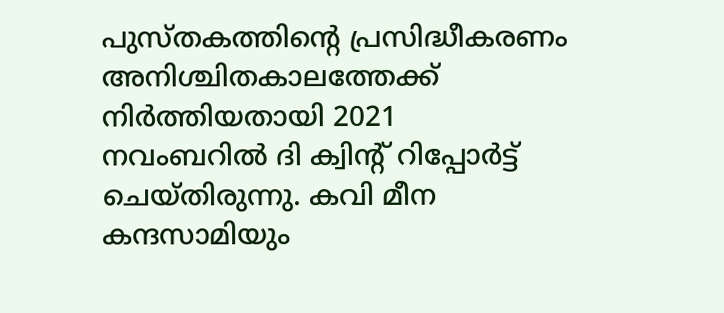പുസ്തകത്തിന്റെ പ്രസിദ്ധീകരണം അനിശ്ചിതകാലത്തേക്ക് നിര്‍ത്തിയതായി 2021 നവംബറില്‍ ദി ക്വിന്റ് റിപ്പോര്‍ട്ട് ചെയ്തിരുന്നു. കവി മീന കന്ദസാമിയും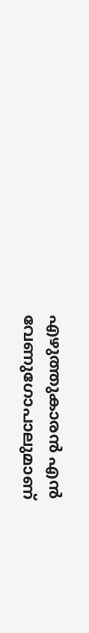എഴുത്തുകാരന്‍ എന്‍ വേണുഗോപാലുമാണ്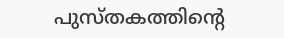പുസ്തകത്തിന്റെ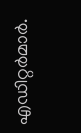എഡിറ്റര്‍മാര്‍.